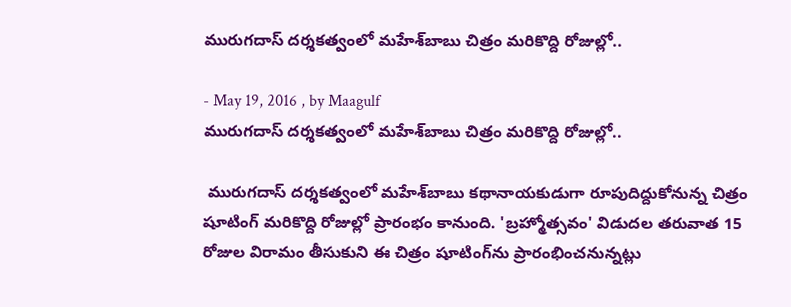మురుగదాస్‌ దర్శకత్వంలో మహేశ్‌బాబు చిత్రం మరికొద్ది రోజుల్లో..

- May 19, 2016 , by Maagulf
మురుగదాస్‌ దర్శకత్వంలో మహేశ్‌బాబు చిత్రం మరికొద్ది రోజుల్లో..

 మురుగదాస్‌ దర్శకత్వంలో మహేశ్‌బాబు కథానాయకుడుగా రూపుదిద్దుకోనున్న చిత్రం షూటింగ్‌ మరికొద్ది రోజుల్లో ప్రారంభం కానుంది. 'బ్రహ్మోత్సవం' విడుదల తరువాత 15 రోజుల విరామం తీసుకుని ఈ చిత్రం షూటింగ్‌ను ప్రారంభించనున్నట్లు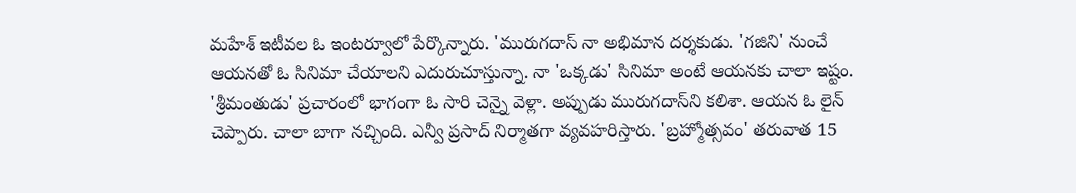మహేశ్‌ ఇటీవల ఓ ఇంటర్వూలో పేర్కొన్నారు. 'మురుగదాస్‌ నా అభిమాన దర్శకుడు. 'గజిని' నుంచే ఆయనతో ఓ సినిమా చేయాలని ఎదురుచూస్తున్నా. నా 'ఒక్కడు' సినిమా అంటే ఆయనకు చాలా ఇష్టం. 'శ్రీమంతుడు' ప్రచారంలో భాగంగా ఓ సారి చెన్నై వెళ్లా. అప్పుడు మురుగదాస్‌ని కలిశా. ఆయన ఓ లైన్‌ చెప్పారు. చాలా బాగా నచ్చింది. ఎన్వీ ప్రసాద్‌ నిర్మాతగా వ్యవహరిస్తారు. 'బ్రహ్మోత్సవం' తరువాత 15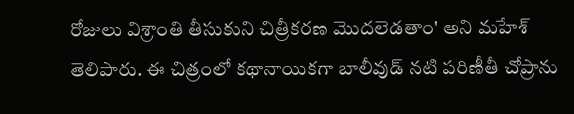రోజులు విశ్రాంతి తీసుకుని చిత్రీకరణ మొదలెడతాం' అని మహేశ్‌ తెలిపారు. ఈ చిత్రంలో కథానాయికగా బాలీవుడ్‌ నటి పరిణీతీ చోప్రాను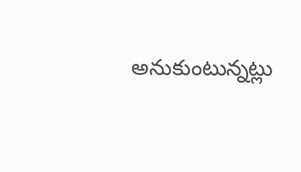అనుకుంటున్నట్లు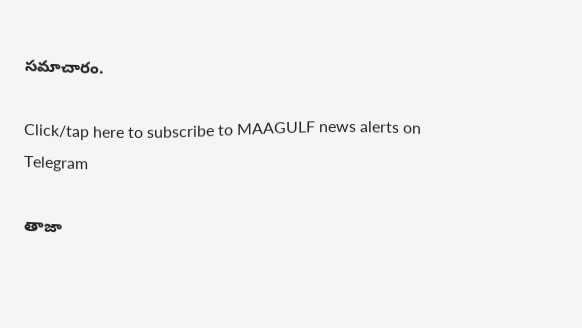సమాచారం.

Click/tap here to subscribe to MAAGULF news alerts on Telegram

తాజా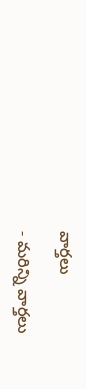వార్తలు

- మరిన్ని వార్తలు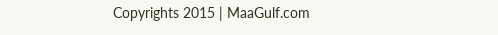Copyrights 2015 | MaaGulf.com